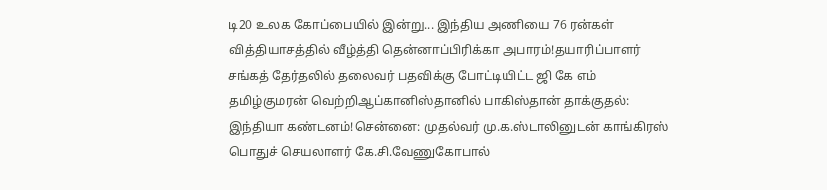டி20 உலக கோப்பையில் இன்று... இந்திய அணியை 76 ரன்கள் வித்தியாசத்தில் வீழ்த்தி தென்னாப்பிரிக்கா அபாரம்!தயாரிப்பாளர் சங்கத் தேர்தலில் தலைவர் பதவிக்கு போட்டியிட்ட ஜி கே எம் தமிழ்குமரன் வெற்றிஆப்கானிஸ்தானில் பாகிஸ்தான் தாக்குதல்: இந்தியா கண்டனம்!சென்னை: முதல்வர் மு.க.ஸ்டாலினுடன் காங்கிரஸ் பொதுச் செயலாளர் கே.சி.வேணுகோபால்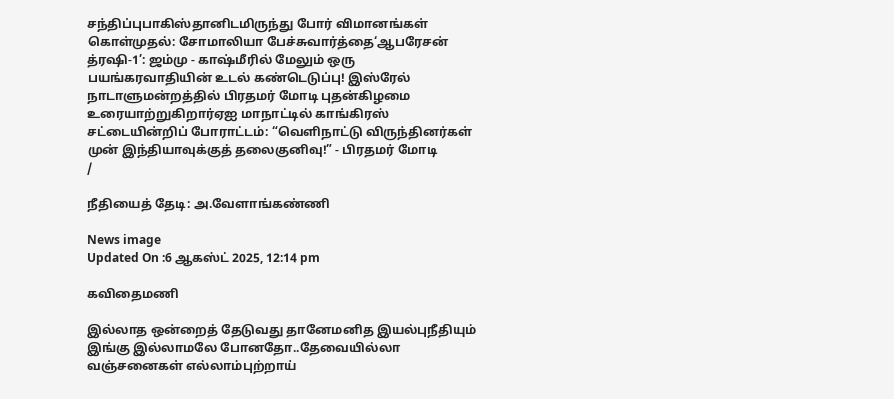சந்திப்புபாகிஸ்தானிடமிருந்து போர் விமானங்கள் கொள்முதல்: சோமாலியா பேச்சுவார்த்தை‘ஆபரேசன் த்ரஷி-1’: ஜம்மு - காஷ்மீரில் மேலும் ஒரு பயங்கரவாதியின் உடல் கண்டெடுப்பு! இஸ்ரேல் நாடாளுமன்றத்தில் பிரதமர் மோடி புதன்கிழமை உரையாற்றுகிறார்ஏஐ மாநாட்டில் காங்கிரஸ் சட்டையின்றிப் போராட்டம்: “வெளிநாட்டு விருந்தினர்கள் முன் இந்தியாவுக்குத் தலைகுனிவு!” - பிரதமர் மோடி
/

நீதியைத் தேடி: அ.வேளாங்கண்ணி

News image
Updated On :6 ஆகஸ்ட் 2025, 12:14 pm

கவிதைமணி

இல்லாத ஒன்றைத் தேடுவது தானேமனித இயல்புநீதியும் இங்கு இல்லாமலே போனதோ..தேவையில்லா வஞ்சனைகள் எல்லாம்புற்றாய்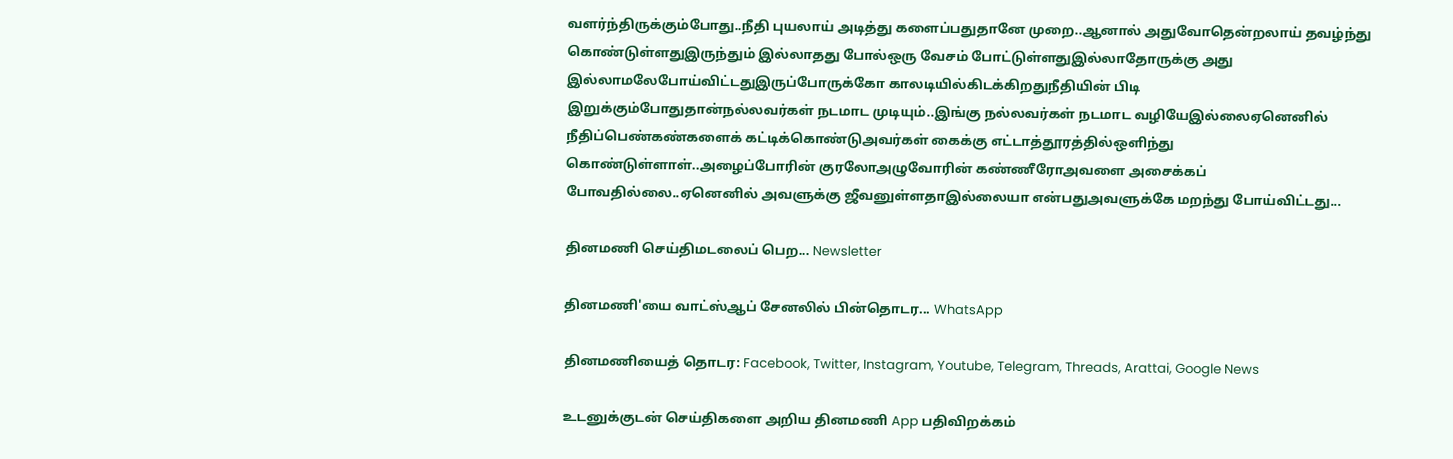வளர்ந்திருக்கும்போது..நீதி புயலாய் அடித்து களைப்பதுதானே முறை..ஆனால் அதுவோதென்றலாய் தவழ்ந்து கொண்டுள்ளதுஇருந்தும் இல்லாதது போல்ஒரு வேசம் போட்டுள்ளதுஇல்லாதோருக்கு அது இல்லாமலேபோய்விட்டதுஇருப்போருக்கோ காலடியில்கிடக்கிறதுநீதியின் பிடி இறுக்கும்போதுதான்நல்லவர்கள் நடமாட முடியும்..இங்கு நல்லவர்கள் நடமாட வழியேஇல்லைஏனெனில் நீதிப்பெண்கண்களைக் கட்டிக்கொண்டுஅவர்கள் கைக்கு எட்டாத்தூரத்தில்ஒளிந்து கொண்டுள்ளாள்..அழைப்போரின் குரலோஅழுவோரின் கண்ணீரோஅவளை அசைக்கப் போவதில்லை..ஏனெனில் அவளுக்கு ஜீவனுள்ளதாஇல்லையா என்பதுஅவளுக்கே மறந்து போய்விட்டது...

தினமணி செய்திமடலைப் பெற... Newsletter

தினமணி'யை வாட்ஸ்ஆப் சேனலில் பின்தொடர... WhatsApp

தினமணியைத் தொடர: Facebook, Twitter, Instagram, Youtube, Telegram, Threads, Arattai, Google News

உடனுக்குடன் செய்திகளை அறிய தினமணி App பதிவிறக்கம்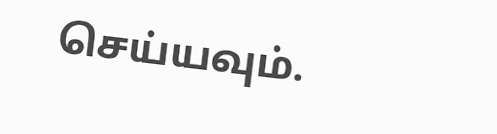செய்யவும்.